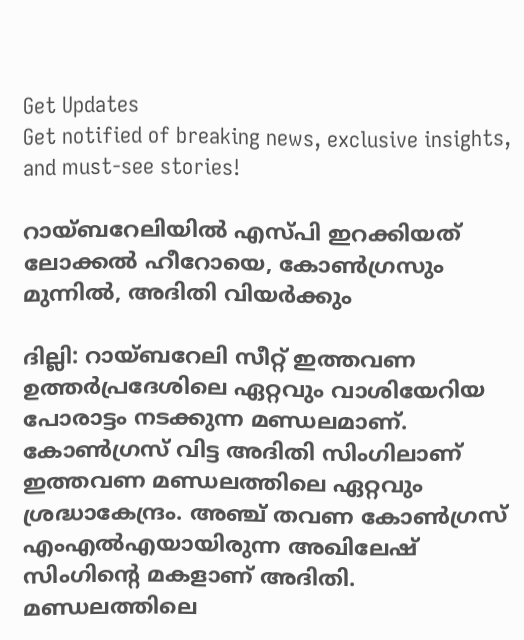Get Updates
Get notified of breaking news, exclusive insights, and must-see stories!

റായ്ബറേലിയില്‍ എസ്പി ഇറക്കിയത് ലോക്കല്‍ ഹീറോയെ, കോണ്‍ഗ്രസും മുന്നില്‍, അദിതി വിയര്‍ക്കും

ദില്ലി: റായ്ബറേലി സീറ്റ് ഇത്തവണ ഉത്തര്‍പ്രദേശിലെ ഏറ്റവും വാശിയേറിയ പോരാട്ടം നടക്കുന്ന മണ്ഡലമാണ്. കോണ്‍ഗ്രസ് വിട്ട അദിതി സിംഗിലാണ് ഇത്തവണ മണ്ഡലത്തിലെ ഏറ്റവും ശ്രദ്ധാകേന്ദ്രം. അഞ്ച് തവണ കോണ്‍ഗ്രസ് എംഎല്‍എയായിരുന്ന അഖിലേഷ് സിംഗിന്റെ മകളാണ് അദിതി. മണ്ഡലത്തിലെ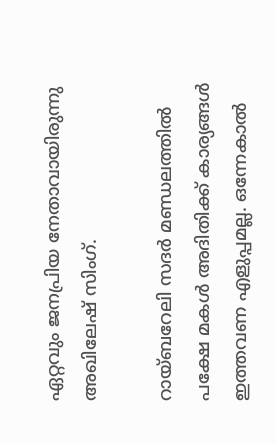ഏറ്റവും ജനപ്രിയ നേതാവായിരുന്നു അഖിലേഷ് സിംഗ്.

റായ്ബറേലി സദര്‍ മണ്ഡലത്തില്‍ പക്ഷേ മകള്‍ അദിതിക്ക് കാര്യങ്ങള്‍ ഇത്തവണ എളുപ്പമല്ല. ഒന്നേകാല്‍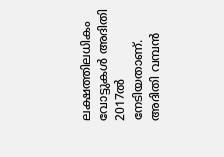ലക്ഷത്തിലധികം വോട്ടുകള്‍ അദിതി 2017ല്‍ നേടിയതാണ്. അദിതി വമ്പന്‍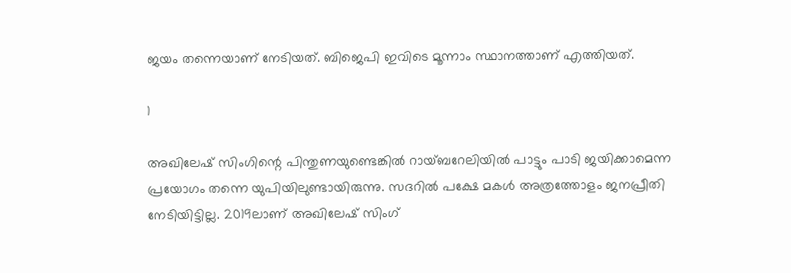ജയം തന്നെയാണ് നേടിയത്. ബിജെപി ഇവിടെ മൂന്നാം സ്ഥാനത്താണ് എത്തിയത്.

1

അഖിലേഷ് സിംഗിന്റെ പിന്തുണയുണ്ടെങ്കില്‍ റായ്ബറേലിയില്‍ പാട്ടും പാടി ജയിക്കാമെന്ന പ്രയോഗം തന്നെ യുപിയിലുണ്ടായിരുന്നു. സദറില്‍ പക്ഷേ മകള്‍ അത്രത്തോളം ജനപ്രീതി നേടിയിട്ടില്ല. 2019ലാണ് അഖിലേഷ് സിംഗ്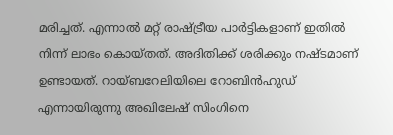മരിച്ചത്. എന്നാല്‍ മറ്റ് രാഷ്ട്രീയ പാര്‍ട്ടികളാണ് ഇതില്‍ നിന്ന് ലാഭം കൊയ്തത്. അദിതിക്ക് ശരിക്കും നഷ്ടമാണ് ഉണ്ടായത്. റായ്ബറേലിയിലെ റോബിന്‍ഹുഡ് എന്നായിരുന്നു അഖിലേഷ് സിംഗിനെ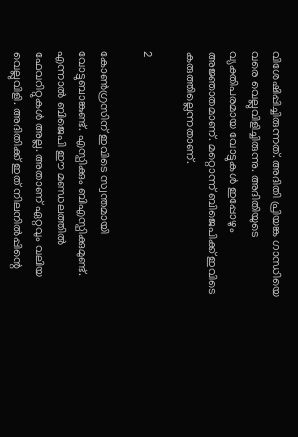വിശേഷിപ്പിച്ചിരുന്നത്. അദിതി പ്രിയങ്ക ഗാന്ധിയെ വരെ വെല്ലുവിളിച്ചിരുന്നു. അദിതിയുടെ വ്യക്തിപരമായ വോട്ടുകള്‍ ഇപ്പോഴും അജ്ഞാതമാണ്. മറ്റൊന്ന് ബിജെപിക്ക് ഇവിടെ കരുത്തില്ലെന്നതാണ്.

2

കോണ്‍ഗ്രസിന് ഇവിടെ സ്വന്തമായി വോട്ടുബാങ്കുണ്ട്. എസ്പിക്കും ബിഎസ്പിക്കുമുണ്ട്. എന്നാല്‍ ബിജെപി ഈ മണ്ഡലത്തില്‍ ഫേവറിറ്റുകള്‍ അല്ല. അതാണ് ഏറ്റവും വലിയ വെല്ലുവിളി. അദിതിക്ക് ഇത് നിലനില്‍പ്പിന്റെ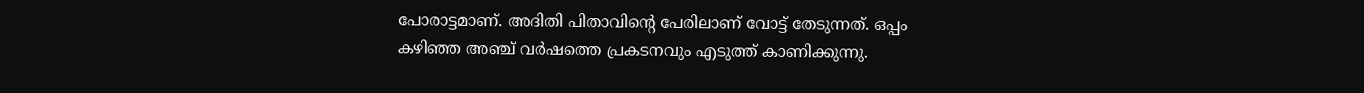പോരാട്ടമാണ്. അദിതി പിതാവിന്റെ പേരിലാണ് വോട്ട് തേടുന്നത്. ഒപ്പം കഴിഞ്ഞ അഞ്ച് വര്‍ഷത്തെ പ്രകടനവും എടുത്ത് കാണിക്കുന്നു.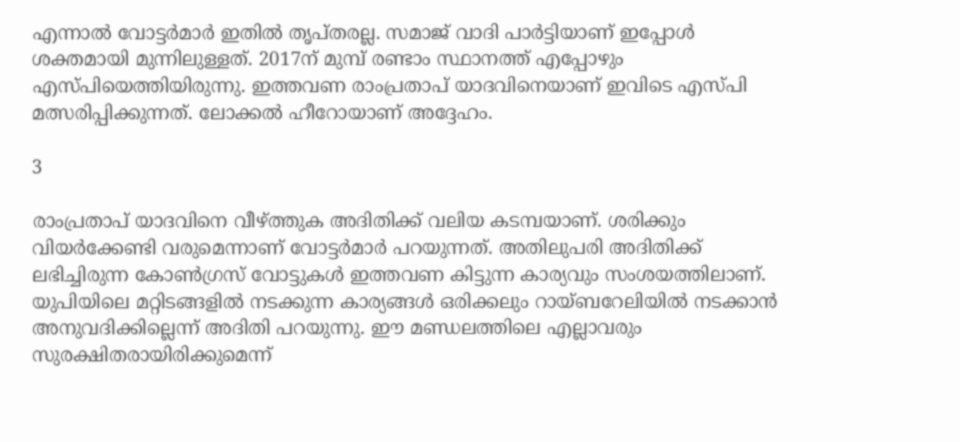എന്നാല്‍ വോട്ടര്‍മാര്‍ ഇതില്‍ തൃപ്തരല്ല. സമാജ് വാദി പാര്‍ട്ടിയാണ് ഇപ്പോള്‍ ശക്തമായി മുന്നിലുള്ളത്. 2017ന് മുമ്പ് രണ്ടാം സ്ഥാനത്ത് എപ്പോഴും എസ്പിയെത്തിയിരുന്നു. ഇത്തവണ രാംപ്രതാപ് യാദവിനെയാണ് ഇവിടെ എസ്പി മത്സരിപ്പിക്കുന്നത്. ലോക്കല്‍ ഹീറോയാണ് അദ്ദേഹം.

3

രാംപ്രതാപ് യാദവിനെ വീഴ്ത്തുക അദിതിക്ക് വലിയ കടമ്പയാണ്. ശരിക്കും വിയര്‍ക്കേണ്ടി വരുമെന്നാണ് വോട്ടര്‍മാര്‍ പറയുന്നത്. അതിലുപരി അദിതിക്ക് ലഭിച്ചിരുന്ന കോണ്‍ഗ്രസ് വോട്ടുകള്‍ ഇത്തവണ കിട്ടുന്ന കാര്യവും സംശയത്തിലാണ്. യുപിയിലെ മറ്റിടങ്ങളില്‍ നടക്കുന്ന കാര്യങ്ങള്‍ ഒരിക്കലും റായ്ബറേലിയില്‍ നടക്കാന്‍ അനുവദിക്കില്ലെന്ന് അദിതി പറയുന്നു. ഈ മണ്ഡലത്തിലെ എല്ലാവരും സുരക്ഷിതരായിരിക്കുമെന്ന്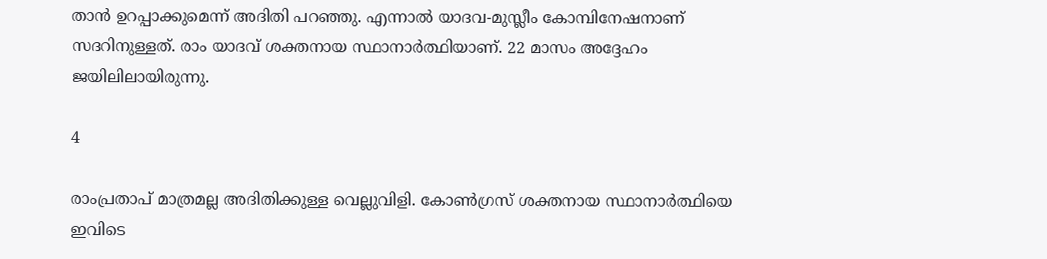താന്‍ ഉറപ്പാക്കുമെന്ന് അദിതി പറഞ്ഞു. എന്നാല്‍ യാദവ-മുസ്ലീം കോമ്പിനേഷനാണ് സദറിനുള്ളത്. രാം യാദവ് ശക്തനായ സ്ഥാനാര്‍ത്ഥിയാണ്. 22 മാസം അദ്ദേഹം ജയിലിലായിരുന്നു.

4

രാംപ്രതാപ് മാത്രമല്ല അദിതിക്കുള്ള വെല്ലുവിളി. കോണ്‍ഗ്രസ് ശക്തനായ സ്ഥാനാര്‍ത്ഥിയെ ഇവിടെ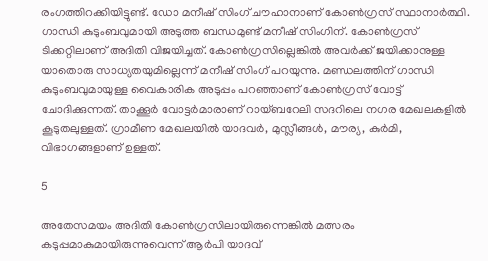രംഗത്തിറക്കിയിട്ടുണ്ട്. ഡോ മനീഷ് സിംഗ് ചൗഹാനാണ് കോണ്‍ഗ്രസ് സ്ഥാനാര്‍ത്ഥി. ഗാന്ധി കുടുംബവുമായി അടുത്ത ബന്ധമുണ്ട് മനീഷ് സിംഗിന്. കോണ്‍ഗ്രസ് ടിക്കറ്റിലാണ് അദിതി വിജയിച്ചത്. കോണ്‍ഗ്രസില്ലെങ്കില്‍ അവര്‍ക്ക് ജയിക്കാനുള്ള യാതൊരു സാധ്യതയുമില്ലെന്ന് മനീഷ് സിംഗ് പറയുന്നു. മണ്ഡലത്തിന് ഗാന്ധി കുടുംബവുമായുള്ള വൈകാരിക അടുപ്പം പറഞ്ഞാണ് കോണ്‍ഗ്രസ് വോട്ട് ചോദിക്കുന്നത്. താക്കൂര്‍ വോട്ടര്‍മാരാണ് റായ്ബറേലി സദറിലെ നഗര മേഖലകളില്‍ കൂടുതലുള്ളത്. ഗ്രാമീണ മേഖലയില്‍ യാദവര്‍, മുസ്ലീങ്ങള്‍, മൗര്യ, കുര്‍മി, വിഭാഗങ്ങളാണ് ഉള്ളത്.

5

അതേസമയം അദിതി കോണ്‍ഗ്രസിലായിരുന്നെങ്കില്‍ മത്സരം കടുപ്പമാകുമായിരുന്നുവെന്ന് ആര്‍പി യാദവ്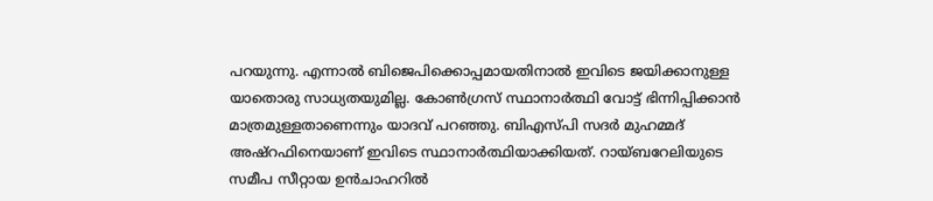പറയുന്നു. എന്നാല്‍ ബിജെപിക്കൊപ്പമായതിനാല്‍ ഇവിടെ ജയിക്കാനുള്ള യാതൊരു സാധ്യതയുമില്ല. കോണ്‍ഗ്രസ് സ്ഥാനാര്‍ത്ഥി വോട്ട് ഭിന്നിപ്പിക്കാന്‍ മാത്രമുള്ളതാണെന്നും യാദവ് പറഞ്ഞു. ബിഎസ്പി സദര്‍ മുഹമ്മദ് അഷ്‌റഫിനെയാണ് ഇവിടെ സ്ഥാനാര്‍ത്ഥിയാക്കിയത്. റായ്ബറേലിയുടെ സമീപ സീറ്റായ ഉന്‍ചാഹറില്‍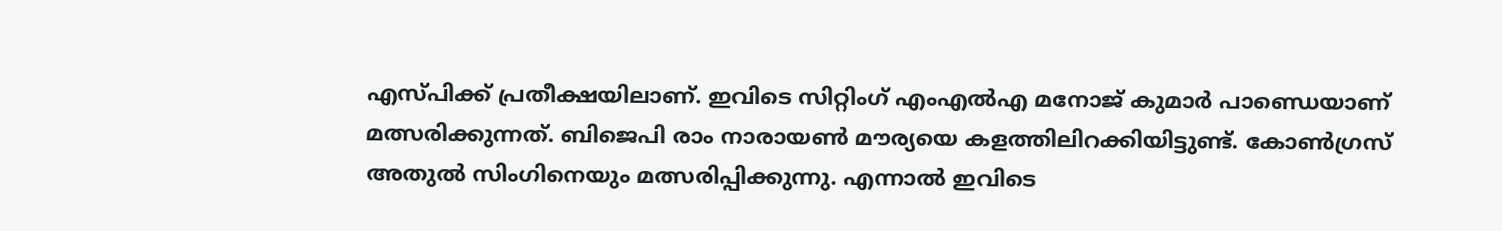എസ്പിക്ക് പ്രതീക്ഷയിലാണ്. ഇവിടെ സിറ്റിംഗ് എംഎല്‍എ മനോജ് കുമാര്‍ പാണ്ഡെയാണ് മത്സരിക്കുന്നത്. ബിജെപി രാം നാരായണ്‍ മൗര്യയെ കളത്തിലിറക്കിയിട്ടുണ്ട്. കോണ്‍ഗ്രസ് അതുല്‍ സിംഗിനെയും മത്സരിപ്പിക്കുന്നു. എന്നാല്‍ ഇവിടെ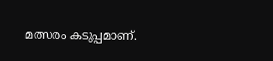മത്സരം കടുപ്പമാണ്.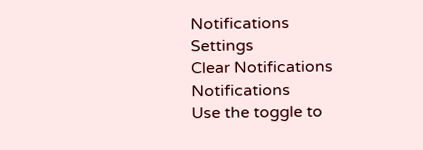Notifications
Settings
Clear Notifications
Notifications
Use the toggle to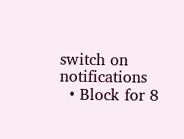switch on notifications
  • Block for 8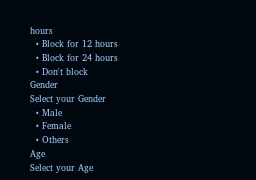hours
  • Block for 12 hours
  • Block for 24 hours
  • Don't block
Gender
Select your Gender
  • Male
  • Female
  • Others
Age
Select your Age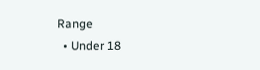Range
  • Under 18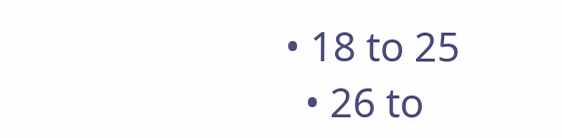• 18 to 25
  • 26 to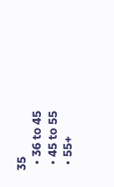35
  • 36 to 45
  • 45 to 55
  • 55+